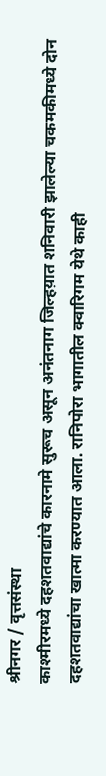श्रीनगर / वृत्तसंस्था
काश्मीरमध्ये दहशतवाद्यांचे कारनामे सुरूच असून अनंतनाग जिल्हय़ात शनिवारी झालेल्या चकमकीमध्ये दोन दहशतवाद्यांचा खात्मा करण्यात आला. रानिपोरा भागातील क्वारिगम येथे काही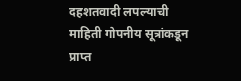दहशतवादी लपल्याची माहिती गोपनीय सूत्रांकडून प्राप्त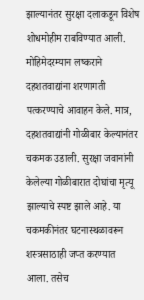झाल्यानंतर सुरक्षा दलाकडून विशेष शोधमोहीम राबविण्यात आली. मोहिमेदरम्यान लष्कराने दहशतवाद्यांना शरणागती पत्करण्याचे आवाहन केले. मात्र, दहशतवाद्यांनी गोळीबार केल्यानंतर चकमक उडाली. सुरक्षा जवानांनी केलेल्या गोळीबारात दोघांचा मृत्यू झाल्याचे स्पष्ट झाले आहे. या चकमकीनंतर घटनास्थळावरून शस्त्रसाठाही जप्त करण्यात आला. तसेच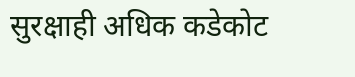सुरक्षाही अधिक कडेकोट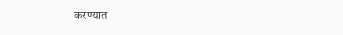करण्यात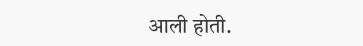आली होती.